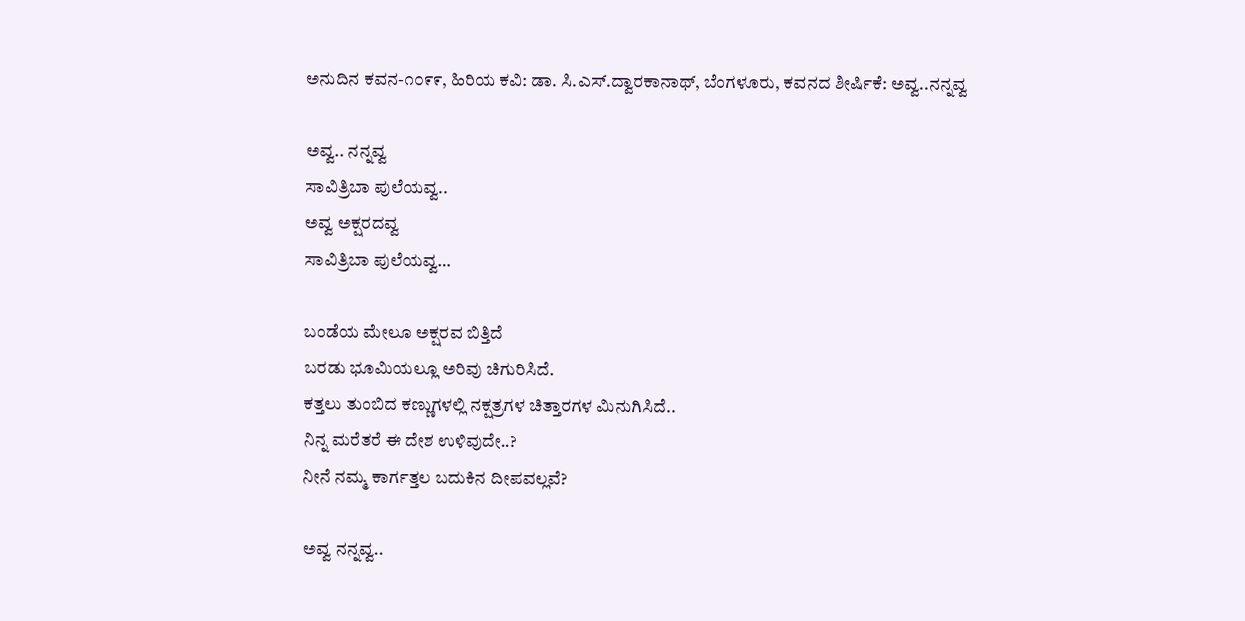ಅನುದಿನ ಕವನ-೧೦೯೯, ಹಿರಿಯ ಕವಿ: ಡಾ. ಸಿ.ಎಸ್.ದ್ವಾರಕಾನಾಥ್, ಬೆಂಗಳೂರು, ಕವನದ ಶೀರ್ಷಿಕೆ: ಅವ್ವ..ನನ್ನವ್ವ

ಅವ್ವ.. ನನ್ನವ್ವ
ಸಾವಿತ್ರಿಬಾ ಪುಲೆಯವ್ವ..
ಅವ್ವ ಅಕ್ಷರದವ್ವ
ಸಾವಿತ್ರಿಬಾ ಪುಲೆಯವ್ವ…

ಬಂಡೆಯ ಮೇಲೂ ಅಕ್ಷರವ ಬಿತ್ತಿದೆ
ಬರಡು ಭೂಮಿಯಲ್ಲೂ ಅರಿವು ಚಿಗುರಿಸಿದೆ.
ಕತ್ತಲು ತುಂಬಿದ ಕಣ್ಣುಗಳಲ್ಲಿ ನಕ್ಷತ್ರಗಳ ಚಿತ್ತಾರಗಳ ಮಿನುಗಿಸಿದೆ..
ನಿನ್ನ ಮರೆತರೆ ಈ ದೇಶ ಉಳಿವುದೇ..?
ನೀನೆ ನಮ್ಮ ಕಾರ್ಗತ್ತಲ ಬದುಕಿನ ದೀಪವಲ್ಲವೆ?

ಅವ್ವ ನನ್ನವ್ವ..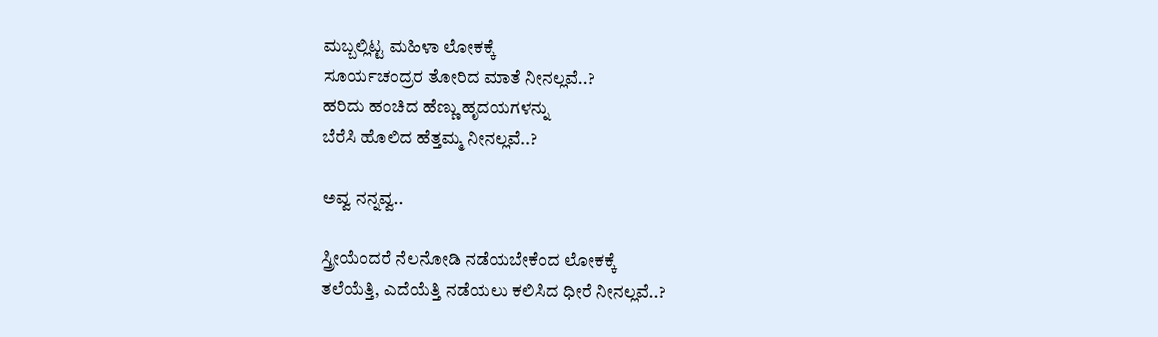ಮಬ್ಬಲ್ಲಿಟ್ಟ ಮಹಿಳಾ ಲೋಕಕ್ಕೆ
ಸೂರ್ಯಚಂದ್ರರ ತೋರಿದ ಮಾತೆ ನೀನಲ್ಲವೆ..?
ಹರಿದು ಹಂಚಿದ ಹೆಣ್ಣು ಹೃದಯಗಳನ್ನು
ಬೆರೆಸಿ ಹೊಲಿದ ಹೆತ್ತಮ್ಮ ನೀನಲ್ಲವೆ..?

ಅವ್ವ ನನ್ನವ್ವ..

ಸ್ತ್ರೀಯೆಂದರೆ ನೆಲನೋಡಿ ನಡೆಯಬೇಕೆಂದ ಲೋಕಕ್ಕೆ
ತಲೆಯೆತ್ತಿ, ಎದೆಯೆತ್ತಿ ನಡೆಯಲು ಕಲಿಸಿದ ಧೀರೆ ನೀನಲ್ಲವೆ..?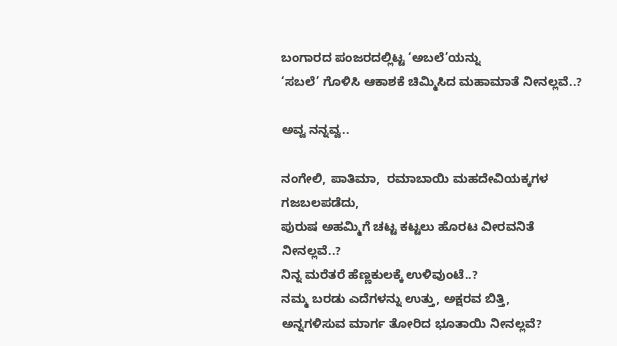ಬಂಗಾರದ ಪಂಜರದಲ್ಲಿಟ್ಟ ‘ಅಬಲೆ’ಯನ್ನು
‘ಸಬಲೆ’ ಗೊಳಿಸಿ ಆಕಾಶಕೆ ಚಿಮ್ಮಿಸಿದ ಮಹಾಮಾತೆ ನೀನಲ್ಲವೆ..?

ಅವ್ವ ನನ್ನವ್ವ..

ನಂಗೇಲಿ, ಪಾತಿಮಾ,  ರಮಾಬಾಯಿ ಮಹದೇವಿಯಕ್ಕಗಳ
ಗಜಬಲಪಡೆದು,
ಪುರುಷ ಅಹಮ್ಮಿಗೆ ಚಟ್ಟ ಕಟ್ಟಲು ಹೊರಟ ವೀರವನಿತೆ ನೀನಲ್ಲವೆ..?
ನಿನ್ನ ಮರೆತರೆ ಹೆಣ್ಣಕುಲಕ್ಕೆ ಉಳಿವುಂಟೆ..?
ನಮ್ಮ ಬರಡು ಎದೆಗಳನ್ನು ಉತ್ತು, ಅಕ್ಷರವ ಬಿತ್ತಿ,
ಅನ್ನಗಳಿಸುವ ಮಾರ್ಗ ತೋರಿದ ಭೂತಾಯಿ ನೀನಲ್ಲವೆ?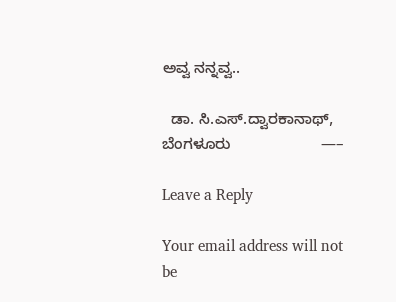ಅವ್ವ ನನ್ನವ್ವ..

  ಡಾ. ಸಿ.ಎಸ್.ದ್ವಾರಕಾನಾಥ್, ಬೆಂಗಳೂರು                     —–

Leave a Reply

Your email address will not be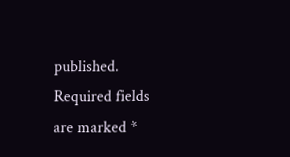published. Required fields are marked *